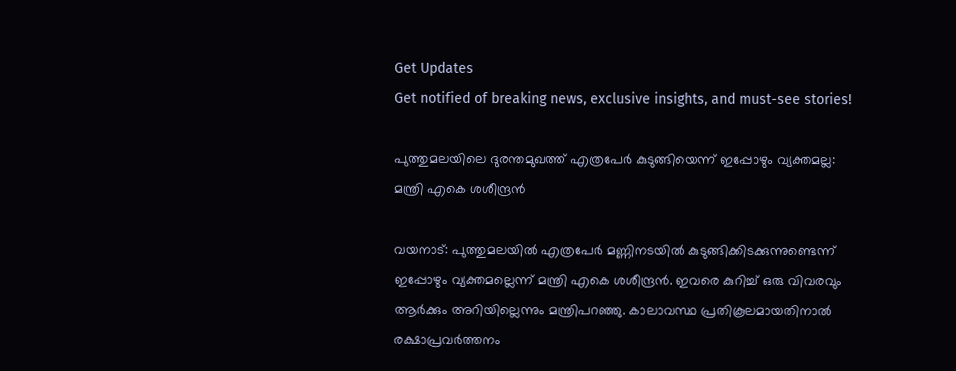Get Updates
Get notified of breaking news, exclusive insights, and must-see stories!

പുത്തുമലയിലെ ദുരന്തമുഖത്ത് എത്രപേര്‍ കുടുങ്ങിയെന്ന് ഇപ്പോഴും വ്യക്തമല്ല: മന്ത്രി എകെ ശശീന്ദ്രന്‍

വയനാട്: പുത്തുമലയില്‍ എത്രപേര്‍ മണ്ണിനടയില്‍ കുടുങ്ങിക്കിടക്കുന്നുണ്ടെന്ന് ഇപ്പോഴും വ്യക്തമല്ലെന്ന് മന്ത്രി എകെ ശശീന്ദ്രന്‍. ഇവരെ കുറിച്ച് ഒരു വിവരവും ആർക്കും അറിയില്ലെന്നും മന്ത്രിപറഞ്ഞു. കാലാവസ്ഥ പ്രതികൂലമായതിനാല്‍ രക്ഷാപ്രവര്‍ത്തനം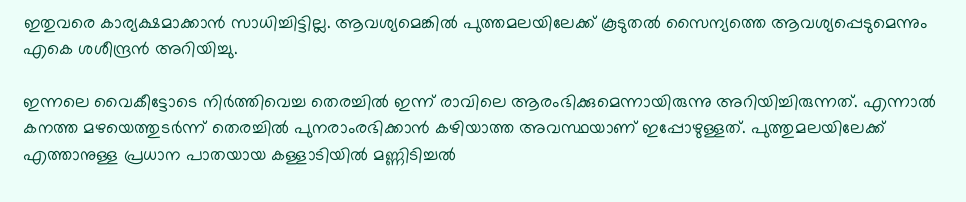ഇതുവരെ കാര്യക്ഷമാക്കാന്‍ സാധിച്ചിട്ടില്ല. ആവശ്യമെങ്കില്‍ പുത്തമലയിലേക്ക് കൂടുതല്‍ സൈന്യത്തെ ആവശ്യപ്പെടുമെന്നും എകെ ശശീന്ദ്രന്‍ അറിയിച്ചു.

ഇന്നലെ വൈകീട്ടോടെ നിര്‍ത്തിവെച്ച തെരച്ചില്‍ ഇന്ന് രാവിലെ ആരംഭിക്കുമെന്നായിരുന്നു അറിയിച്ചിരുന്നത്. എന്നാല്‍ കനത്ത മഴയെത്തുടര്‍ന്ന് തെരച്ചില്‍ പുനരാംരഭിക്കാന്‍ കഴിയാത്ത അവസ്ഥയാണ് ഇപ്പോഴുള്ളത്. പുത്തുമലയിലേക്ക് എത്താനുള്ള പ്രധാന പാതയായ കള്ളാടിയിൽ മണ്ണിടിച്ചൽ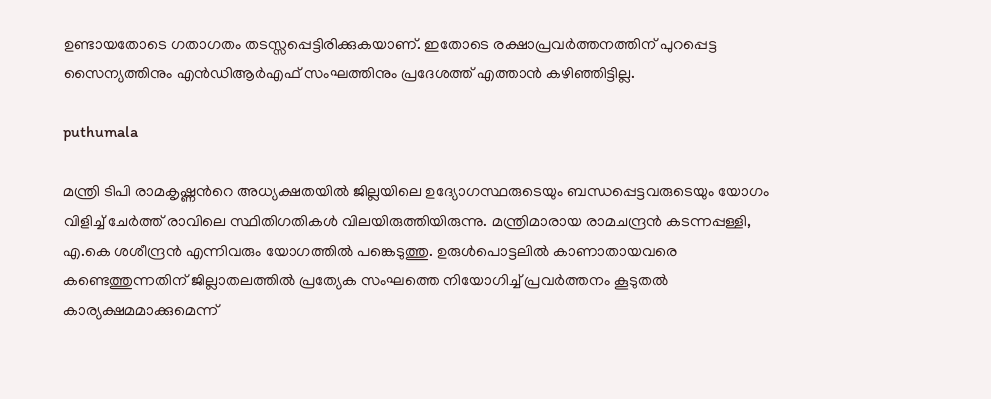ഉണ്ടായതോടെ ഗതാഗതം തടസ്സപ്പെട്ടിരിക്കുകയാണ്. ഇതോടെ രക്ഷാപ്രവര്‍ത്തനത്തിന് പുറപ്പെട്ട സൈന്യത്തിനും എന്‍ഡിആര്‍എഫ് സംഘത്തിനും പ്രദേശത്ത് എത്താന്‍ കഴിഞ്ഞിട്ടില്ല.

puthumala

മന്ത്രി ടിപി രാമകൃഷ്ണന്‍റെ അധ്യക്ഷതയില്‍ ജില്ലയിലെ ഉദ്യോഗസ്ഥരുടെയും ബന്ധപ്പെട്ടവരുടെയും യോഗം വിളിച്ച് ചേർത്ത് രാവിലെ സ്ഥിതിഗതികൾ വിലയിരുത്തിയിരുന്നു. മന്ത്രിമാരായ രാമചന്ദ്രൻ കടന്നപ്പള്ളി, എ.കെ ശശീന്ദ്രൻ എന്നിവരും യോഗത്തില്‍ പങ്കെടുത്തു. ഉരുൾപൊട്ടലിൽ കാണാതായവരെ കണ്ടെത്തുന്നതിന് ജില്ലാതലത്തിൽ പ്രത്യേക സംഘത്തെ നിയോഗിച്ച് പ്രവർത്തനം കൂടുതൽ കാര്യക്ഷമമാക്കുമെന്ന്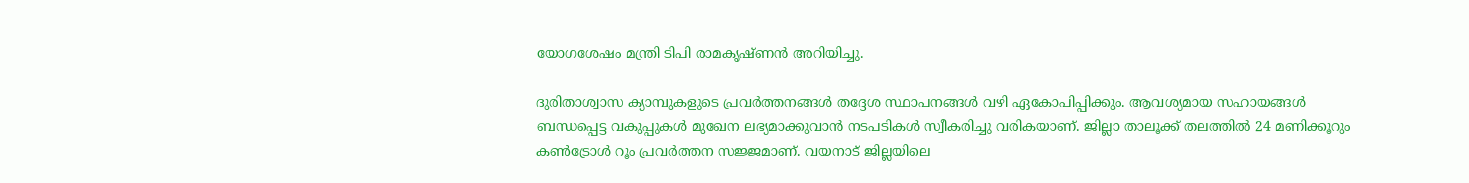യോഗശേഷം മന്ത്രി ടിപി രാമകൃഷ്ണന്‍ അറിയിച്ചു.

ദുരിതാശ്വാസ ക്യാമ്പുകളുടെ പ്രവർത്തനങ്ങൾ തദ്ദേശ സ്ഥാപനങ്ങൾ വഴി ഏകോപിപ്പിക്കും. ആവശ്യമായ സഹായങ്ങൾ ബന്ധപ്പെട്ട വകുപ്പുകൾ മുഖേന ലഭ്യമാക്കുവാൻ നടപടികൾ സ്വീകരിച്ചു വരികയാണ്. ജില്ലാ താലൂക്ക് തലത്തിൽ 24 മണിക്കൂറും കൺട്രോൾ റൂം പ്രവർത്തന സജ്ജമാണ്. വയനാട് ജില്ലയിലെ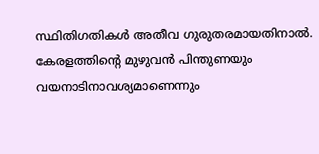സ്ഥിതിഗതികൾ അതീവ ഗുരുതരമായതിനാല്‍. കേരളത്തിന്റെ മുഴുവൻ പിന്തുണയും വയനാടിനാവശ്യമാണെന്നും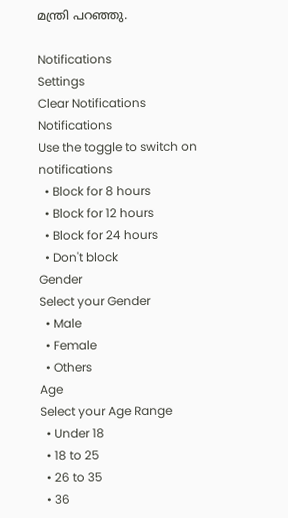മന്ത്രി പറഞ്ഞു.

Notifications
Settings
Clear Notifications
Notifications
Use the toggle to switch on notifications
  • Block for 8 hours
  • Block for 12 hours
  • Block for 24 hours
  • Don't block
Gender
Select your Gender
  • Male
  • Female
  • Others
Age
Select your Age Range
  • Under 18
  • 18 to 25
  • 26 to 35
  • 36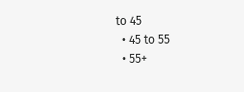to 45
  • 45 to 55
  • 55+